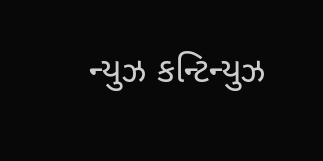ન્યુઝ કન્ટિન્યુઝ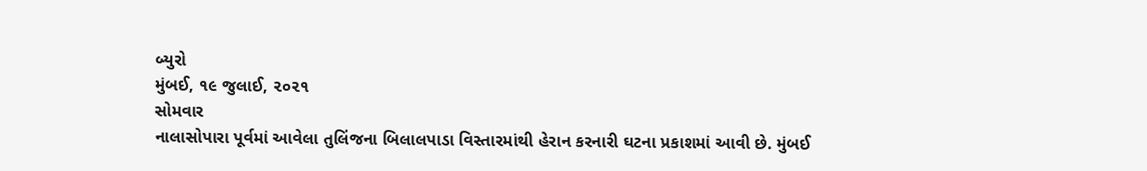બ્યુરો
મુંબઈ, ૧૯ જુલાઈ, ૨૦૨૧
સોમવાર
નાલાસોપારા પૂર્વમાં આવેલા તુલિંજના બિલાલપાડા વિસ્તારમાંથી હેરાન કરનારી ઘટના પ્રકાશમાં આવી છે. મુંબઈ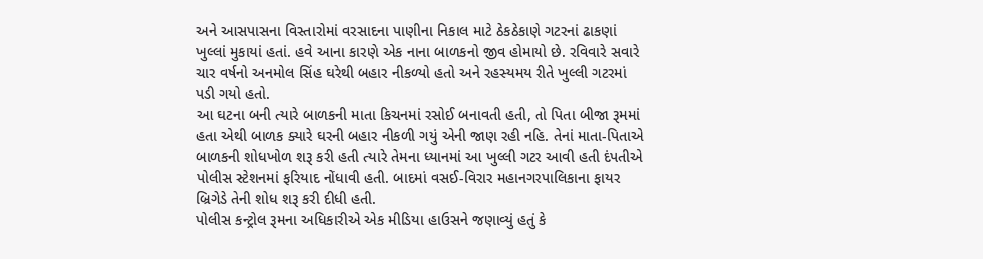અને આસપાસના વિસ્તારોમાં વરસાદના પાણીના નિકાલ માટે ઠેકઠેકાણે ગટરનાં ઢાકણાં ખુલ્લાં મુકાયાં હતાં. હવે આના કારણે એક નાના બાળકનો જીવ હોમાયો છે. રવિવારે સવારે ચાર વર્ષનો અનમોલ સિંહ ઘરેથી બહાર નીકળ્યો હતો અને રહસ્યમય રીતે ખુલ્લી ગટરમાં પડી ગયો હતો.
આ ઘટના બની ત્યારે બાળકની માતા કિચનમાં રસોઈ બનાવતી હતી, તો પિતા બીજા રૂમમાં હતા એથી બાળક ક્યારે ઘરની બહાર નીકળી ગયું એની જાણ રહી નહિ. તેનાં માતા-પિતાએ બાળકની શોધખોળ શરૂ કરી હતી ત્યારે તેમના ધ્યાનમાં આ ખુલ્લી ગટર આવી હતી દંપતીએ પોલીસ સ્ટેશનમાં ફરિયાદ નોંધાવી હતી. બાદમાં વસઈ-વિરાર મહાનગરપાલિકાના ફાયર બ્રિગેડે તેની શોધ શરૂ કરી દીધી હતી.
પોલીસ કન્ટ્રોલ રૂમના અધિકારીએ એક મીડિયા હાઉસને જણાવ્યું હતું કે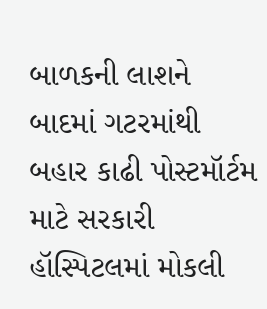બાળકની લાશને બાદમાં ગટરમાંથી બહાર કાઢી પોસ્ટમૉર્ટમ માટે સરકારી હૉસ્પિટલમાં મોકલી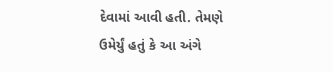દેવામાં આવી હતી. તેમણે ઉમેર્યું હતું કે આ અંગે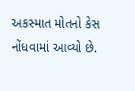અકસ્માત મોતનો કેસ નોંધવામાં આવ્યો છે.